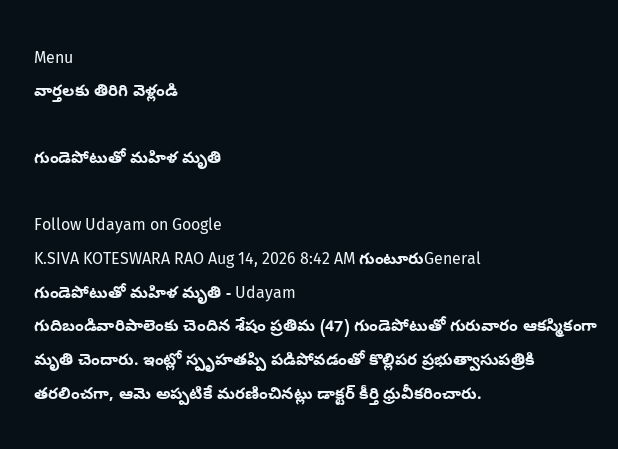Menu
వార్తలకు తిరిగి వెళ్లండి

గుండెపోటుతో మహిళ మృతి

Follow Udayam on Google
K.SIVA KOTESWARA RAO Aug 14, 2026 8:42 AM గుంటూరుGeneral
గుండెపోటుతో మహిళ మృతి - Udayam
గుదిబండివారిపాలెంకు చెందిన శేషం ప్రతిమ (47) గుండెపోటుతో గురువారం ఆకస్మికంగా మృతి చెందారు. ఇంట్లో స్పృహతప్పి పడిపోవడంతో కొల్లిపర ప్రభుత్వాసుపత్రికి తరలించగా, ఆమె అప్పటికే మరణించినట్లు డాక్టర్ కీర్తి ధ్రువీకరించారు.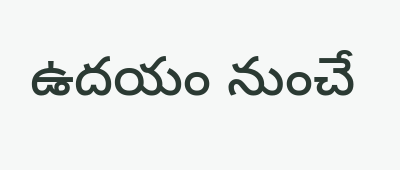ఉదయం నుంచే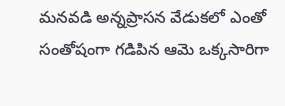మనవడి అన్నప్రాసన వేడుకలో ఎంతో సంతోషంగా గడిపిన ఆమె ఒక్కసారిగా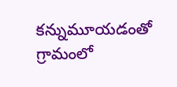కన్నుమూయడంతో గ్రామంలో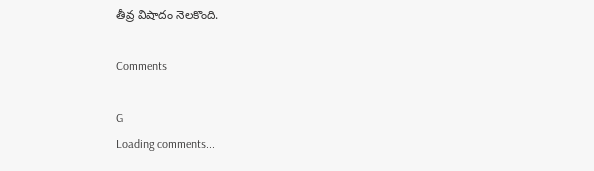తీవ్ర విషాదం నెలకొంది.

Comments

G
Loading comments...